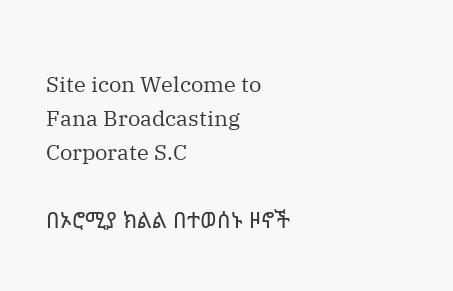Site icon Welcome to Fana Broadcasting Corporate S.C

በኦሮሚያ ክልል በተወሰኑ ዞኖች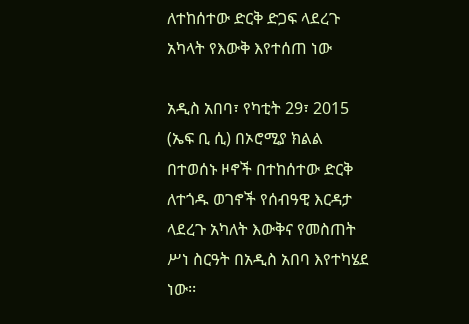ለተከሰተው ድርቅ ድጋፍ ላደረጉ አካላት የእውቅ እየተሰጠ ነው

አዲስ አበባ፣ የካቲት 29፣ 2015 (ኤፍ ቢ ሲ) በኦሮሚያ ክልል በተወሰኑ ዞኖች በተከሰተው ድርቅ ለተጎዱ ወገኖች የሰብዓዊ እርዳታ ላደረጉ አካለት እውቅና የመስጠት ሥነ ስርዓት በአዲስ አበባ እየተካሄደ ነው፡፡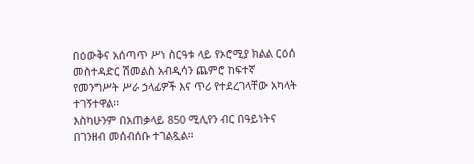በዕውቅና አሰጣጥ ሥነ ስርዓቱ ላይ የኦሮሚያ ክልል ርዕሰ መስተዳድር ሽመልስ አብዲሳን ጨምሮ ከፍተኛ የመንግሥት ሥራ ኃላፊዎች እና ጥሪ የተደረገላቸው አካላት ተገኝተዋል፡፡
እስካሁንም በአጠቃላይ 850 ሚሊየን ብር በዓይነትና በገንዘብ መሰብሰቡ ተገልጿል፡፡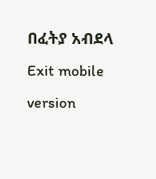በፈትያ አብደላ
Exit mobile version